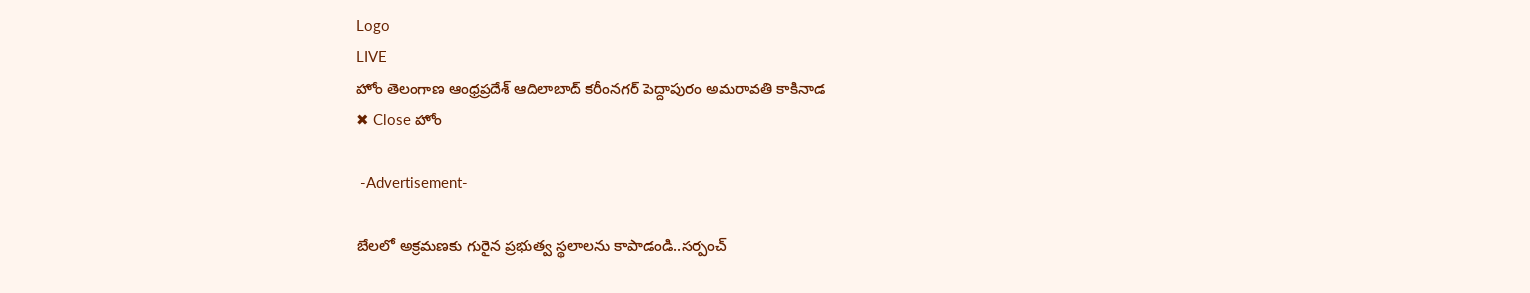Logo
LIVE
హోం తెలంగాణ ఆంధ్రప్రదేశ్ ఆదిలాబాద్ కరీంనగర్ పెద్దాపురం అమరావతి కాకినాడ
✖ Close హోం

 -Advertisement-

బేలలో అక్రమణకు గురైన ప్రభుత్వ స్థలాలను కాపాడండి..సర్పంచ్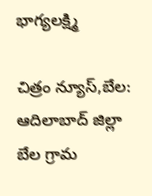భాగ్యలక్ష్మి

చిత్రం న్యూస్,బేల: ఆదిలాబాద్ జిల్లా బేల గ్రామ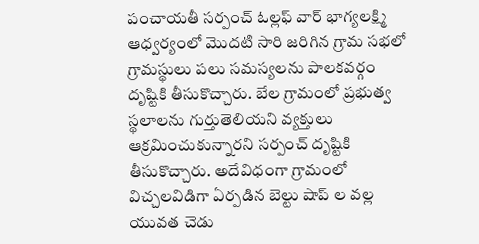పంచాయతీ సర్పంచ్ ఓల్లఫ్ వార్ భాగ్యలక్ష్మి ఆధ్వర్యంలో మొదటి సారి జరిగిన గ్రామ సభలో గ్రామస్థులు పలు సమస్యలను పాలకవర్గం దృష్టికి తీసుకొచ్చారు. బేల గ్రామంలో ప్రభుత్వ స్థలాలను గుర్తుతెలియని వ్యక్తులు ఆక్రమించుకున్నారని సర్పంచ్ దృష్టికి తీసుకొచ్చారు. అదేవిధంగా గ్రామంలో విచ్చలవిడిగా ఏర్పడిన బెల్టు షాప్ ల వల్ల యువత చెడు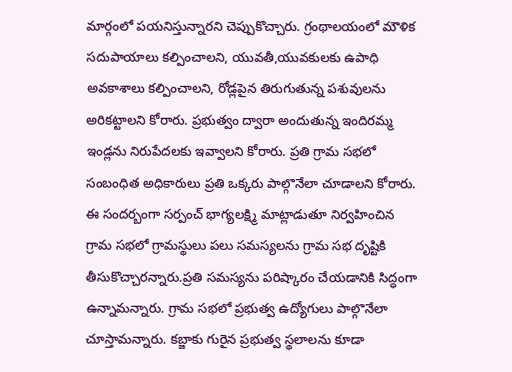మార్గంలో పయనిస్తున్నారని చెప్పుకొచ్చారు. గ్రంథాలయంలో మౌళిక సదుపాయాలు కల్పించాలని, యువతీ,యువకులకు ఉపాధి అవకాశాలు కల్పించాలని, రోడ్లపైన తిరుగుతున్న పశువులను అరికట్టాలని కోరారు. ప్రభుత్వం ద్వారా అందుతున్న ఇందిరమ్మ ఇండ్లను నిరుపేదలకు ఇవ్వాలని కోరారు. ప్రతి గ్రామ సభలో సంబంధిత అధికారులు ప్రతి ఒక్కరు పాల్గొనేలా చూడాలని కోరారు. ఈ సందర్బంగా సర్పంచ్ భాగ్యలక్ష్మి మాట్లాడుతూ నిర్వహించిన గ్రామ సభలో గ్రామస్థులు పలు సమస్యలను గ్రామ సభ దృష్టికి తీసుకొచ్చారన్నారు.ప్రతి సమస్యను పరిష్కారం చేయడానికి సిద్ధంగా ఉన్నామన్నారు. గ్రామ సభలో ప్రభుత్వ ఉద్యోగులు పాల్గొనేలా చూస్తామన్నారు. కబ్జాకు గురైన ప్రభుత్వ స్థలాలను కూడా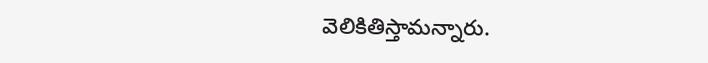వెలికితిస్తామన్నారు.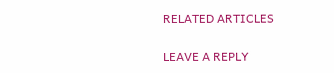RELATED ARTICLES

LEAVE A REPLY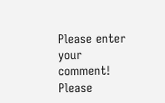Please enter your comment!
Please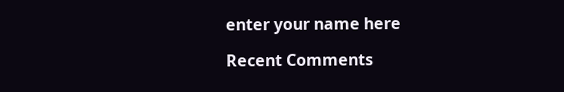enter your name here

Recent Comments